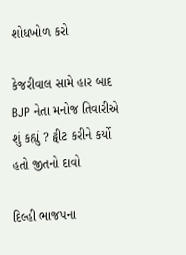શોધખોળ કરો

કેજરીવાલ સામે હાર બાદ BJP નેતા મનોજ તિવારીએ શું કહ્યું ? ટ્વીટ કરીને કર્યો હતો જીતનો દાવો

દિલ્હી ભાજપના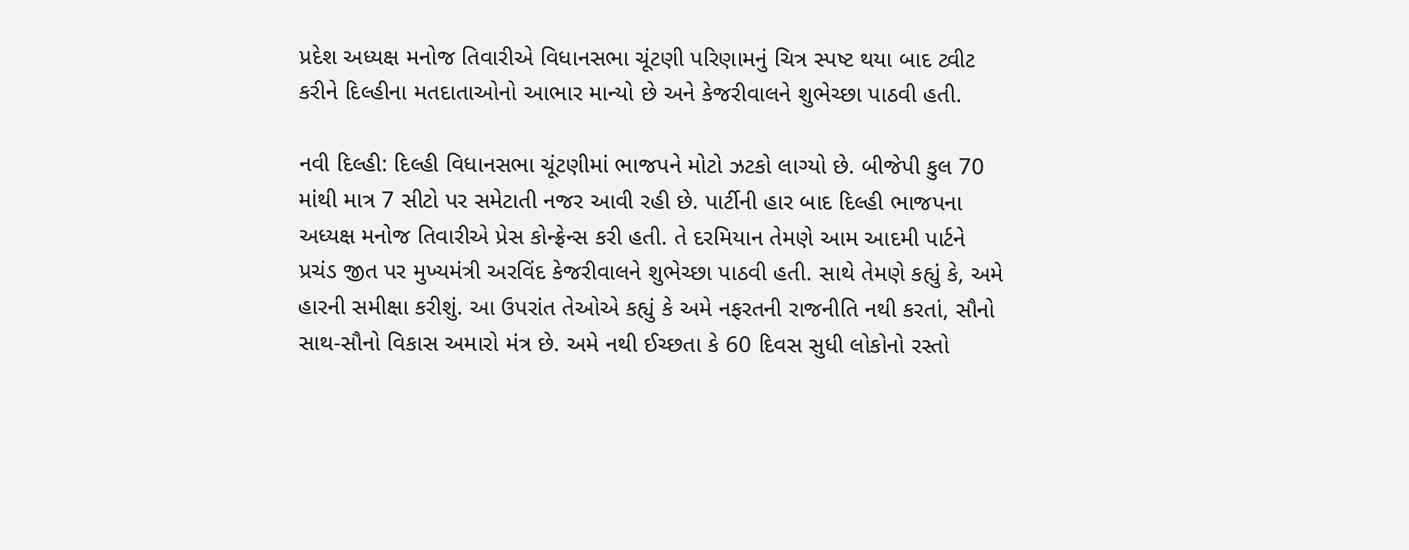પ્રદેશ અધ્યક્ષ મનોજ તિવારીએ વિધાનસભા ચૂંટણી પરિણામનું ચિત્ર સ્પષ્ટ થયા બાદ ટ્વીટ કરીને દિલ્હીના મતદાતાઓનો આભાર માન્યો છે અને કેજરીવાલને શુભેચ્છા પાઠવી હતી.

નવી દિલ્હી: દિલ્હી વિધાનસભા ચૂંટણીમાં ભાજપને મોટો ઝટકો લાગ્યો છે. બીજેપી કુલ 70 માંથી માત્ર 7 સીટો પર સમેટાતી નજર આવી રહી છે. પાર્ટીની હાર બાદ દિલ્હી ભાજપના અધ્યક્ષ મનોજ તિવારીએ પ્રેસ કોન્ફ્રેન્સ કરી હતી. તે દરમિયાન તેમણે આમ આદમી પાર્ટને પ્રચંડ જીત પર મુખ્યમંત્રી અરવિંદ કેજરીવાલને શુભેચ્છા પાઠવી હતી. સાથે તેમણે કહ્યું કે, અમે હારની સમીક્ષા કરીશું. આ ઉપરાંત તેઓએ કહ્યું કે અમે નફરતની રાજનીતિ નથી કરતાં, સૌનો સાથ-સૌનો વિકાસ અમારો મંત્ર છે. અમે નથી ઈચ્છતા કે 60 દિવસ સુધી લોકોનો રસ્તો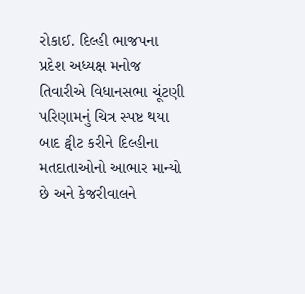રોકાઈ. દિલ્હી ભાજપના પ્રદેશ અધ્યક્ષ મનોજ તિવારીએ વિધાનસભા ચૂંટણી પરિણામનું ચિત્ર સ્પષ્ટ થયા બાદ ટ્વીટ કરીને દિલ્હીના મતદાતાઓનો આભાર માન્યો છે અને કેજરીવાલને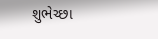શુભેચ્છા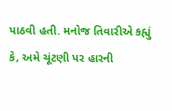પાઠવી હતી. મનોજ તિવારીએ કહ્યું કે, અમે ચૂંટણી પર હારની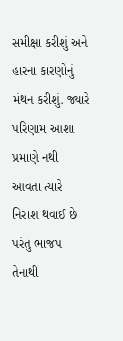સમીક્ષા કરીશું અને હારના કારણોનું મંથન કરીશું. જ્યારે પરિણામ આશા પ્રમાણે નથી આવતા ત્યારે નિરાશ થવાઈ છે પરંતુ ભાજપ તેનાથી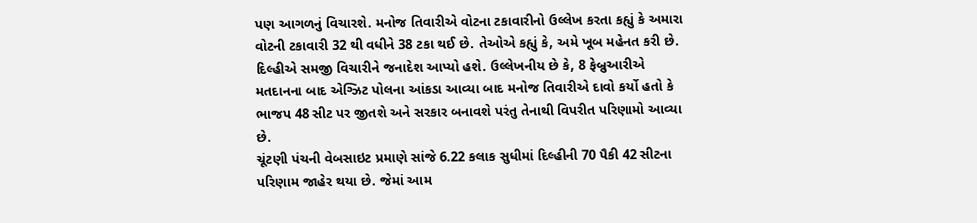પણ આગળનું વિચારશે. મનોજ તિવારીએ વોટના ટકાવારીનો ઉલ્લેખ કરતા કહ્યું કે અમારા વોટની ટકાવારી 32 થી વધીને 38 ટકા થઈ છે. તેઓએ કહ્યું કે, અમે ખૂબ મહેનત કરી છે. દિલ્હીએ સમજી વિચારીને જનાદેશ આપ્યો હશે. ઉલ્લેખનીય છે કે, 8 ફેબ્રુઆરીએ મતદાનના બાદ એગ્ઝિટ પોલના આંકડા આવ્યા બાદ મનોજ તિવારીએ દાવો કર્યો હતો કે ભાજપ 48 સીટ પર જીતશે અને સરકાર બનાવશે પરંતુ તેનાથી વિપરીત પરિણામો આવ્યા છે.
ચૂંટણી પંચની વેબસાઇટ પ્રમાણે સાંજે 6.22 કલાક સુધીમાં દિલ્હીની 70 પૈકી 42 સીટના પરિણામ જાહેર થયા છે. જેમાં આમ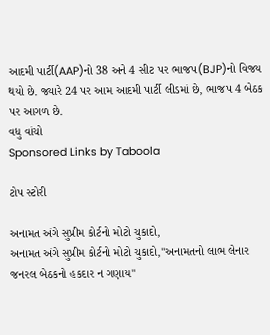આદમી પાર્ટી(AAP)નો 38 અને 4 સીટ પર ભાજપ(BJP)નો વિજય થયો છે. જ્યારે 24 પર આમ આદમી પાર્ટી લીડમાં છે, ભાજપ 4 બેઠક પર આગળ છે.
વધુ વાંચો
Sponsored Links by Taboola

ટોપ સ્ટોરી

અનામત અંગે સુપ્રીમ કોર્ટનો મોટો ચુકાદો,
અનામત અંગે સુપ્રીમ કોર્ટનો મોટો ચુકાદો,"અનામતનો લાભ લેનાર જનરલ બેઠકનો હકદાર ન ગણાય"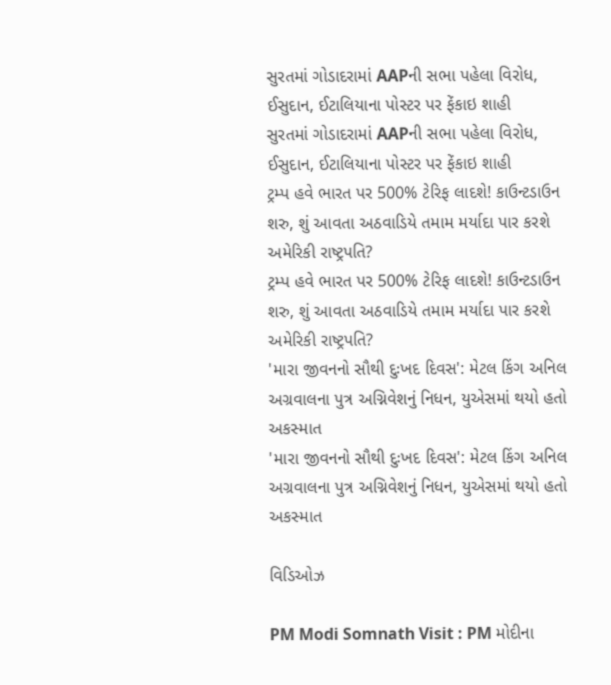સુરતમાં ગોડાદરામાં AAPની સભા પહેલા વિરોધ, ઈસુદાન, ઈટાલિયાના પોસ્ટર પર ફેંકાઇ શાહી
સુરતમાં ગોડાદરામાં AAPની સભા પહેલા વિરોધ, ઈસુદાન, ઈટાલિયાના પોસ્ટર પર ફેંકાઇ શાહી
ટ્રમ્પ હવે ભારત પર 500% ટેરિફ લાદશે! કાઉન્ટડાઉન શરુ, શું આવતા અઠવાડિયે તમામ મર્યાદા પાર કરશે અમેરિકી રાષ્ટ્રપતિ?
ટ્રમ્પ હવે ભારત પર 500% ટેરિફ લાદશે! કાઉન્ટડાઉન શરુ, શું આવતા અઠવાડિયે તમામ મર્યાદા પાર કરશે અમેરિકી રાષ્ટ્રપતિ?
'મારા જીવનનો સૌથી દુઃખદ દિવસ': મેટલ કિંગ અનિલ અગ્રવાલના પુત્ર અગ્નિવેશનું નિધન, યુએસમાં થયો હતો અકસ્માત
'મારા જીવનનો સૌથી દુઃખદ દિવસ': મેટલ કિંગ અનિલ અગ્રવાલના પુત્ર અગ્નિવેશનું નિધન, યુએસમાં થયો હતો અકસ્માત

વિડિઓઝ

PM Modi Somnath Visit : PM મોદીના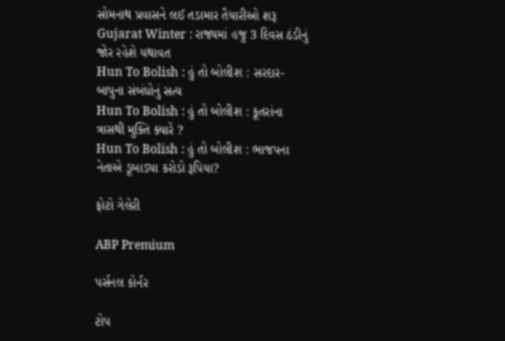સોમનાથ પ્રવાસને લઈ તડામાર તૈયારીઓ શરૂ
Gujarat Winter : રાજ્યમાં હજુ 3 દિવસ ઠંડીનું જોર રહેશે યથાવત
Hun To Bolish : હું તો બોલીશ : સરદાર-બાપુના સંબંધોનું સત્ય
Hun To Bolish : હું તો બોલીશ : કૂતરાંના ત્રાસથી મુક્તિ ક્યારે ?
Hun To Bolish : હું તો બોલીશ : ભાજપના નેતાએ ડૂબાડ્યા કરોડો રૂપિયા?

ફોટો ગેલેરી

ABP Premium

પર્સનલ કોર્નર

ટોપ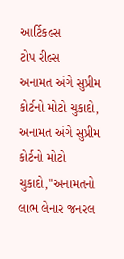આર્ટિકલ્સ
ટોપ રીલ્સ
અનામત અંગે સુપ્રીમ કોર્ટનો મોટો ચુકાદો,
અનામત અંગે સુપ્રીમ કોર્ટનો મોટો ચુકાદો,"અનામતનો લાભ લેનાર જનરલ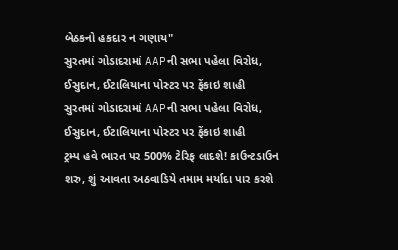બેઠકનો હકદાર ન ગણાય"
સુરતમાં ગોડાદરામાં AAPની સભા પહેલા વિરોધ, ઈસુદાન, ઈટાલિયાના પોસ્ટર પર ફેંકાઇ શાહી
સુરતમાં ગોડાદરામાં AAPની સભા પહેલા વિરોધ, ઈસુદાન, ઈટાલિયાના પોસ્ટર પર ફેંકાઇ શાહી
ટ્રમ્પ હવે ભારત પર 500% ટેરિફ લાદશે! કાઉન્ટડાઉન શરુ, શું આવતા અઠવાડિયે તમામ મર્યાદા પાર કરશે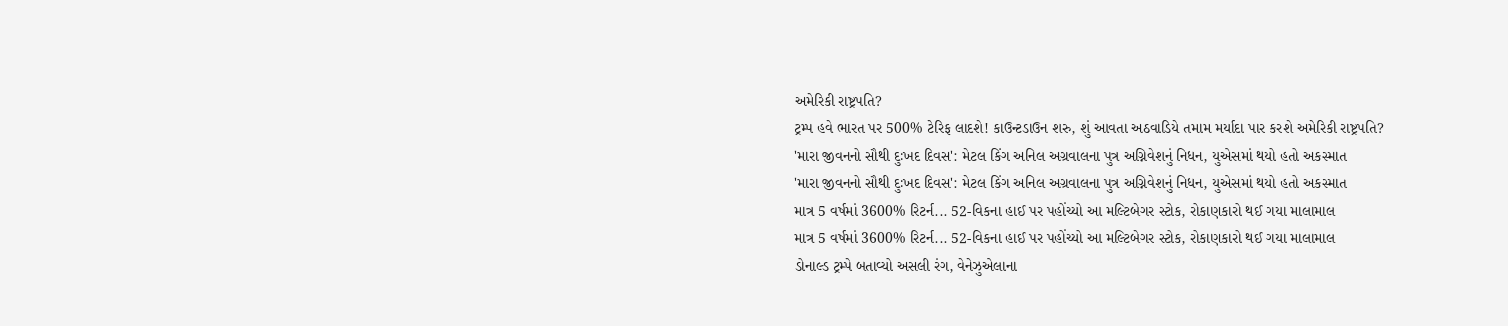અમેરિકી રાષ્ટ્રપતિ?
ટ્રમ્પ હવે ભારત પર 500% ટેરિફ લાદશે! કાઉન્ટડાઉન શરુ, શું આવતા અઠવાડિયે તમામ મર્યાદા પાર કરશે અમેરિકી રાષ્ટ્રપતિ?
'મારા જીવનનો સૌથી દુઃખદ દિવસ': મેટલ કિંગ અનિલ અગ્રવાલના પુત્ર અગ્નિવેશનું નિધન, યુએસમાં થયો હતો અકસ્માત
'મારા જીવનનો સૌથી દુઃખદ દિવસ': મેટલ કિંગ અનિલ અગ્રવાલના પુત્ર અગ્નિવેશનું નિધન, યુએસમાં થયો હતો અકસ્માત
માત્ર 5 વર્ષમાં 3600% રિટર્ન... 52-વિકના હાઈ પર પહોંચ્યો આ મલ્ટિબેગર સ્ટોક, રોકાણકારો થઈ ગયા માલામાલ
માત્ર 5 વર્ષમાં 3600% રિટર્ન... 52-વિકના હાઈ પર પહોંચ્યો આ મલ્ટિબેગર સ્ટોક, રોકાણકારો થઈ ગયા માલામાલ
ડોનાલ્ડ ટ્રમ્પે બતાવ્યો અસલી રંગ, વેનેઝુએલાના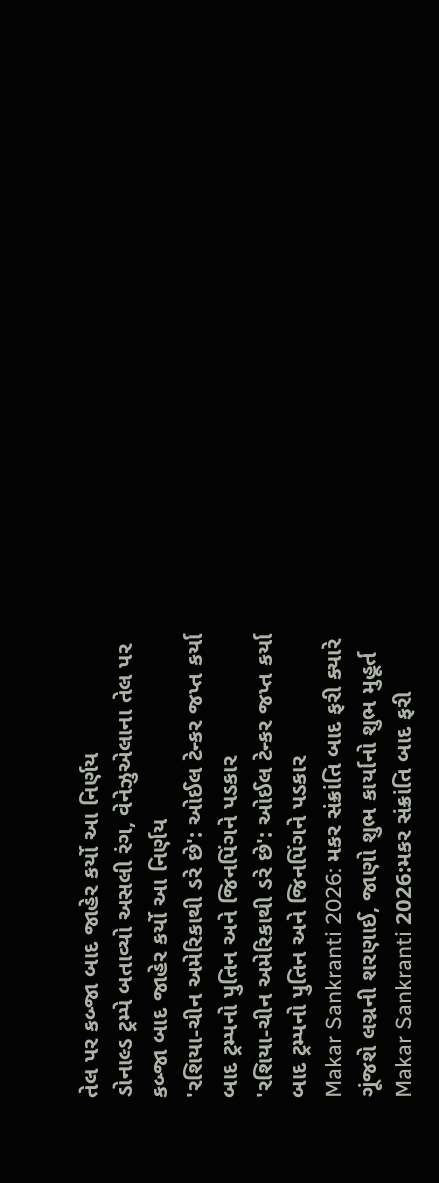તેલ પર કબ્જા બાદ જાહેર કર્યો આ નિર્ણય
ડોનાલ્ડ ટ્રમ્પે બતાવ્યો અસલી રંગ, વેનેઝુએલાના તેલ પર કબ્જા બાદ જાહેર કર્યો આ નિર્ણય
'રશિયા-ચીન અમેરિકાથી ડરે છે': ઓઈલ ટેન્કર જપ્ત કર્યા બાદ ટ્રમ્પનો પુતિન અને જિનપિંગને પડકાર
'રશિયા-ચીન અમેરિકાથી ડરે છે': ઓઈલ ટેન્કર જપ્ત કર્યા બાદ ટ્રમ્પનો પુતિન અને જિનપિંગને પડકાર
Makar Sankranti 2026: મકર સંક્રાંતિ બાદ ફરી ક્યારે ગૂંજશે લગ્નની શરણાઈ, જાણો શુભ કાર્યાનો શુભ મુહૂર્ત
Makar Sankranti 2026:મકર સંક્રાંતિ બાદ ફરી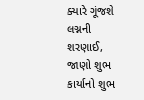ક્યારે ગૂંજશે લગ્નની શરણાઈ, જાણો શુભ કાર્યાનો શુભ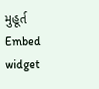મુહૂર્ત
Embed widget